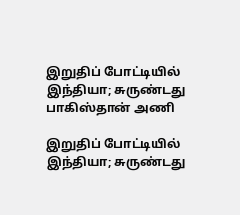இறுதிப் போட்டியில் இந்தியா; சுருண்டது பாகிஸ்தான் அணி

இறுதிப் போட்டியில் இந்தியா; சுருண்டது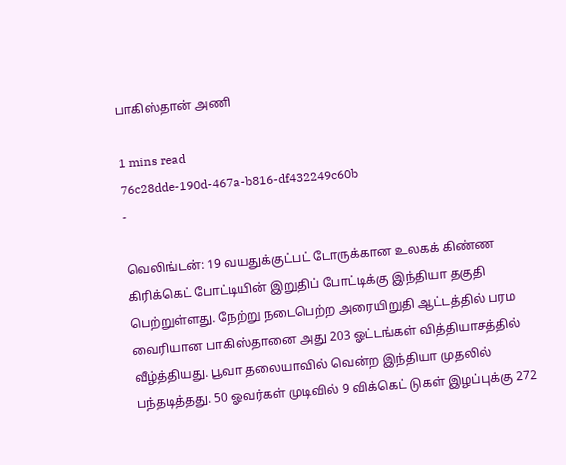பாகிஸ்தான் அணி

1 mins read
76c28dde-190d-467a-b816-df432249c60b
-

வெலிங்டன்: 19 வயதுக்குட்பட் டோருக்கான உலகக் கிண்ண கிரிக்கெட் போட்டியின் இறுதிப் போட்டிக்கு இந்தியா தகுதி பெற்றுள்ளது. நேற்று நடைபெற்ற அரையிறுதி ஆட்டத்தில் பரம வைரியான பாகிஸ்தானை அது 203 ஓட்டங்கள் வித்தியாசத்தில் வீழ்த்தியது. பூவா தலையாவில் வென்ற இந்தியா முதலில் பந்தடித்தது. 50 ஓவர்கள் முடிவில் 9 விக்கெட் டுகள் இழப்புக்கு 272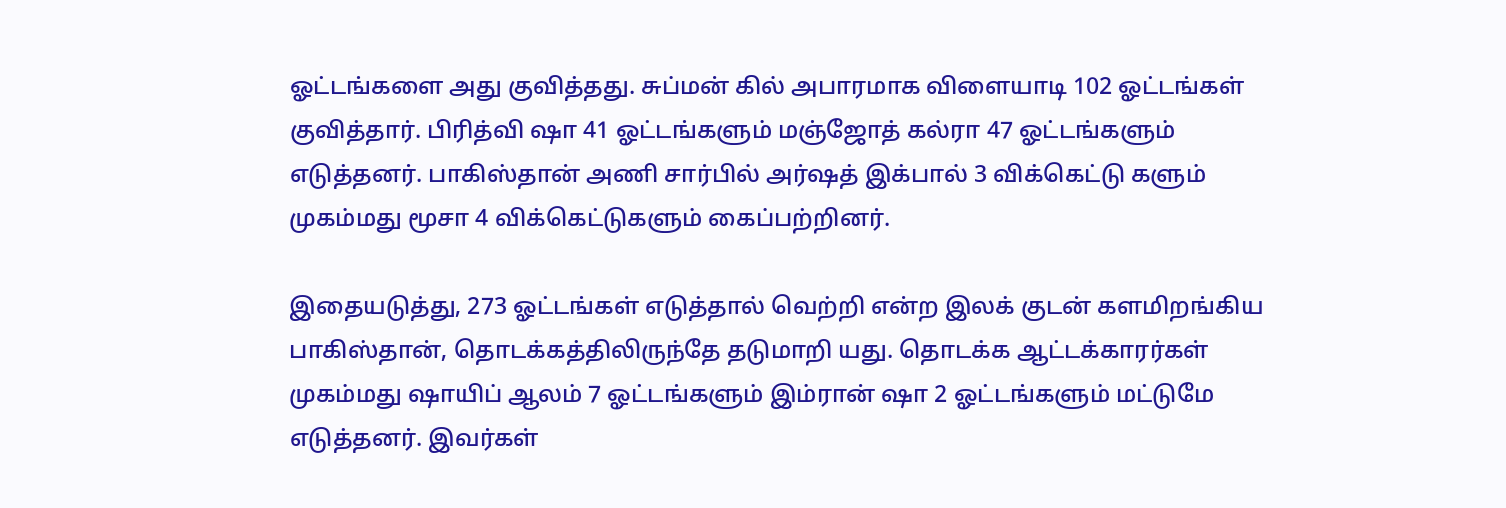ஓட்டங்களை அது குவித்தது. சுப்மன் கில் அபாரமாக விளையாடி 102 ஓட்டங்கள் குவித்தார். பிரித்வி ஷா 41 ஓட்டங்களும் மஞ்ஜோத் கல்ரா 47 ஓட்டங்களும் எடுத்தனர். பாகிஸ்தான் அணி சார்பில் அர்ஷத் இக்பால் 3 விக்கெட்டு களும் முகம்மது மூசா 4 விக்கெட்டுகளும் கைப்பற்றினர்.

இதையடுத்து, 273 ஓட்டங்கள் எடுத்தால் வெற்றி என்ற இலக் குடன் களமிறங்கிய பாகிஸ்தான், தொடக்கத்திலிருந்தே தடுமாறி யது. தொடக்க ஆட்டக்காரர்கள் முகம்மது ஷாயிப் ஆலம் 7 ஓட்டங்களும் இம்ரான் ஷா 2 ஓட்டங்களும் மட்டுமே எடுத்தனர். இவர்கள்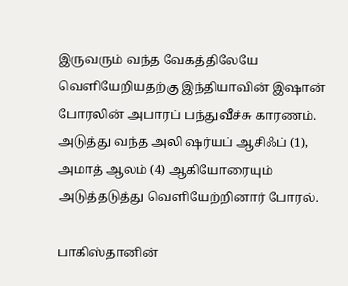இருவரும் வந்த வேகத்திலேயே வெளியேறியதற்கு இந்தியாவின் இஷான் போரலின் அபாரப் பந்துவீச்சு காரணம். அடுத்து வந்த அலி ஷர்யப் ஆசிஃப் (1), அமாத் ஆலம் (4) ஆகியோரையும் அடுத்தடுத்து வெளியேற்றினார் போரல்.

பாகிஸ்தானின்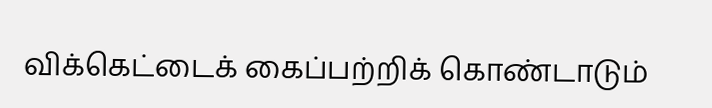விக்கெட்டைக் கைப்பற்றிக் கொண்டாடும்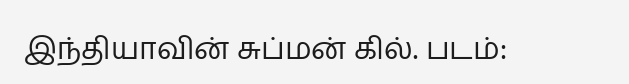இந்தியாவின் சுப்மன் கில். படம்: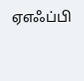ஏஎஃப்பி